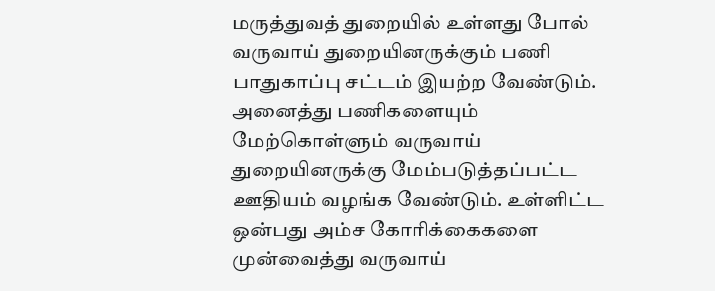மருத்துவத் துறையில் உள்ளது போல் வருவாய் துறையினருக்கும் பணி பாதுகாப்பு சட்டம் இயற்ற வேண்டும். அனைத்து பணிகளையும் மேற்கொள்ளும் வருவாய் துறையினருக்கு மேம்படுத்தப்பட்ட ஊதியம் வழங்க வேண்டும். உள்ளிட்ட ஒன்பது அம்ச கோரிக்கைகளை முன்வைத்து வருவாய்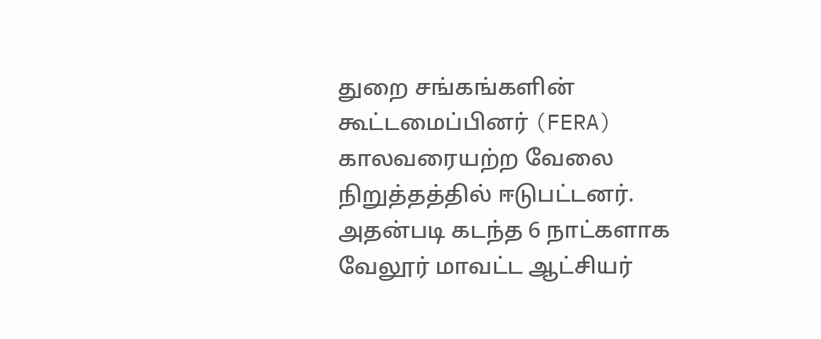துறை சங்கங்களின் கூட்டமைப்பினர் (FERA) காலவரையற்ற வேலை நிறுத்தத்தில் ஈடுபட்டனர். அதன்படி கடந்த 6 நாட்களாக வேலூர் மாவட்ட ஆட்சியர்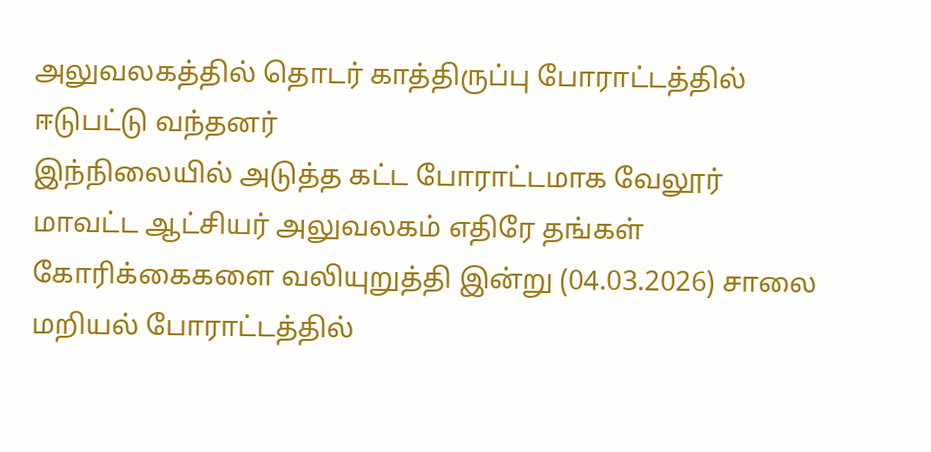அலுவலகத்தில் தொடர் காத்திருப்பு போராட்டத்தில் ஈடுபட்டு வந்தனர்
இந்நிலையில் அடுத்த கட்ட போராட்டமாக வேலூர் மாவட்ட ஆட்சியர் அலுவலகம் எதிரே தங்கள் கோரிக்கைகளை வலியுறுத்தி இன்று (04.03.2026) சாலை மறியல் போராட்டத்தில்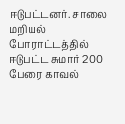ஈடுபட்டனர். சாலை மறியல் போராட்டத்தில் ஈடுபட்ட சுமார் 200 பேரை காவல்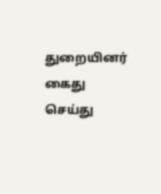துறையினர் கைது செய்து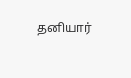தனியார்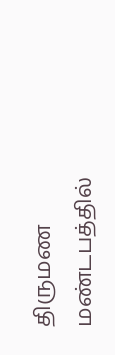திருமண மண்டபத்தில்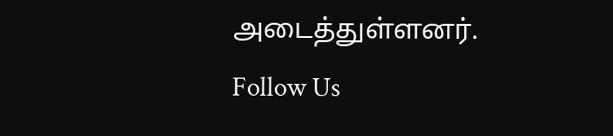அடைத்துள்ளனர்.
Follow Us